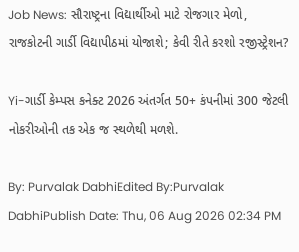Job News: સૌરાષ્ટ્રના વિદ્યાર્થીઓ માટે રોજગાર મેળો, રાજકોટની ગાર્ડી વિદ્યાપીઠમાં યોજાશે; કેવી રીતે કરશો રજીસ્ટ્રેશન?

Yi-ગાર્ડી કેમ્પસ કનેક્ટ 2026 અંતર્ગત 50+ કંપનીમાં 300 જેટલી નોકરીઓની તક એક જ સ્થળેથી મળશે.

By: Purvalak DabhiEdited By:Purvalak DabhiPublish Date: Thu, 06 Aug 2026 02:34 PM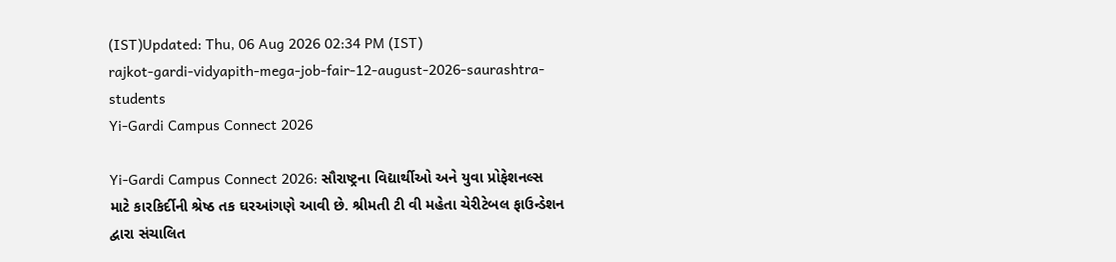(IST)Updated: Thu, 06 Aug 2026 02:34 PM (IST)
rajkot-gardi-vidyapith-mega-job-fair-12-august-2026-saurashtra-students
Yi-Gardi Campus Connect 2026

Yi-Gardi Campus Connect 2026: સૌરાષ્ટ્રના વિદ્યાર્થીઓ અને યુવા પ્રોફેશનલ્સ માટે કારકિર્દીની શ્રેષ્ઠ તક ઘરઆંગણે આવી છે. શ્રીમતી ટી વી મહેતા ચેરીટેબલ ફાઉન્ડેશન દ્વારા સંચાલિત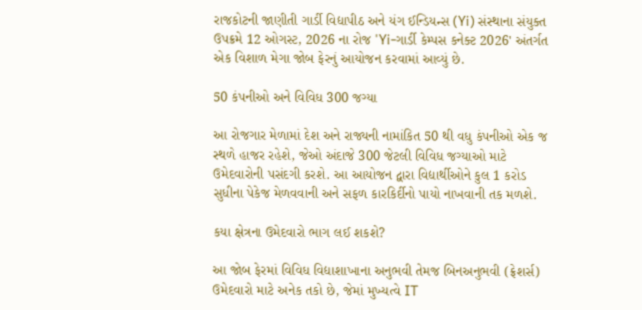રાજકોટની જાણીતી ગાર્ડી વિદ્યાપીઠ અને યંગ ઈન્ડિયન્સ (Yi) સંસ્થાના સંયુક્ત ઉપક્રમે 12 ઓગસ્ટ, 2026 ના રોજ 'Yi-ગાર્ડી કેમ્પસ કનેક્ટ 2026' અંતર્ગત એક વિશાળ મેગા જોબ ફેરનું આયોજન કરવામાં આવ્યું છે.

50 કંપનીઓ અને વિવિધ 300 જગ્યા

આ રોજગાર મેળામાં દેશ અને રાજ્યની નામાંકિત 50 થી વધુ કંપનીઓ એક જ સ્થળે હાજર રહેશે, જેઓ અંદાજે 300 જેટલી વિવિધ જગ્યાઓ માટે ઉમેદવારોની પસંદગી કરશે. આ આયોજન દ્વારા વિદ્યાર્થીઓને કુલ 1 કરોડ સુધીના પેકેજ મેળવવાની અને સફળ કારકિર્દીનો પાયો નાખવાની તક મળશે.

કયા ક્ષેત્રના ઉમેદવારો ભાગ લઈ શકશે?

આ જોબ ફેરમાં વિવિધ વિદ્યાશાખાના અનુભવી તેમજ બિનઅનુભવી (ફ્રેશર્સ) ઉમેદવારો માટે અનેક તકો છે, જેમાં મુખ્યત્વે IT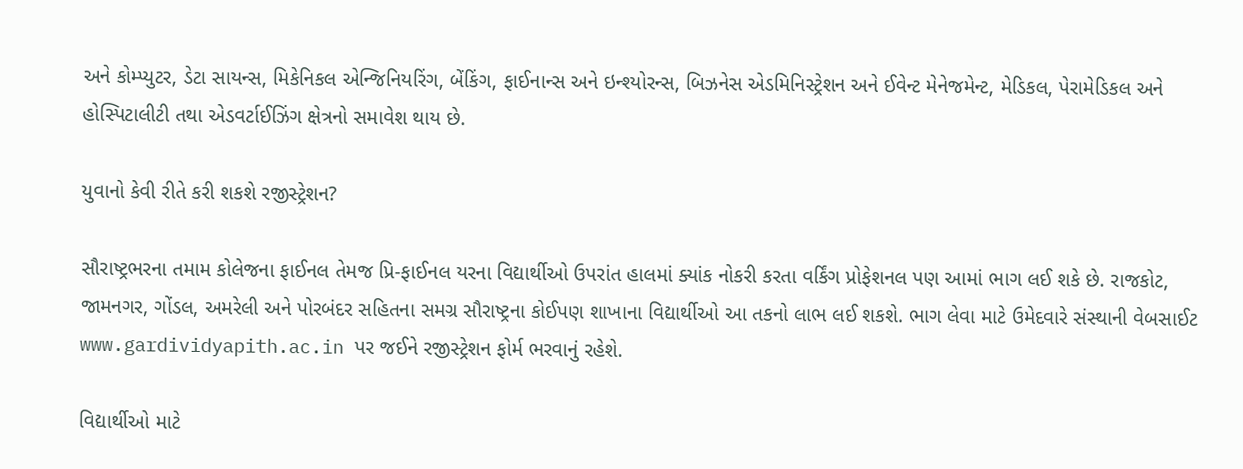અને કોમ્પ્યુટર, ડેટા સાયન્સ, મિકેનિકલ એન્જિનિયરિંગ, બેંકિંગ, ફાઈનાન્સ અને ઇન્શ્યોરન્સ, બિઝનેસ એડમિનિસ્ટ્રેશન અને ઈવેન્ટ મેનેજમેન્ટ, મેડિકલ, પેરામેડિકલ અને હોસ્પિટાલીટી તથા એડવર્ટાઈઝિંગ ક્ષેત્રનો સમાવેશ થાય છે.

યુવાનો કેવી રીતે કરી શકશે રજીસ્ટ્રેશન?

સૌરાષ્ટ્રભરના તમામ કોલેજના ફાઈનલ તેમજ પ્રિ-ફાઈનલ યરના વિદ્યાર્થીઓ ઉપરાંત હાલમાં ક્યાંક નોકરી કરતા વર્કિંગ પ્રોફેશનલ પણ આમાં ભાગ લઈ શકે છે. રાજકોટ, જામનગર, ગોંડલ, અમરેલી અને પોરબંદર સહિતના સમગ્ર સૌરાષ્ટ્રના કોઈપણ શાખાના વિદ્યાર્થીઓ આ તકનો લાભ લઈ શકશે. ભાગ લેવા માટે ઉમેદવારે સંસ્થાની વેબસાઈટ www.gardividyapith.ac.in પર જઈને રજીસ્ટ્રેશન ફોર્મ ભરવાનું રહેશે.

વિદ્યાર્થીઓ માટે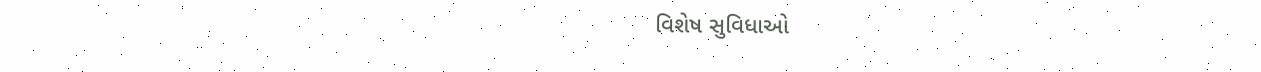વિશેષ સુવિધાઓ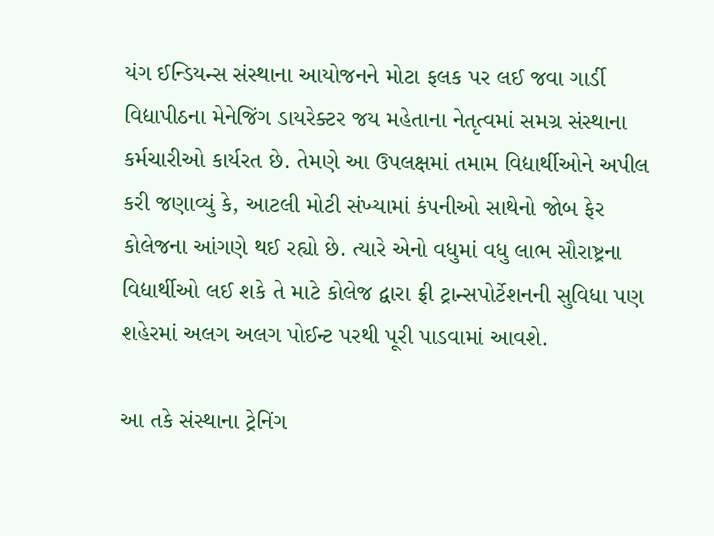યંગ ઈન્ડિયન્સ સંસ્થાના આયોજનને મોટા ફલક પર લઈ જવા ગાર્ડી વિદ્યાપીઠના મેનેજિંગ ડાયરેક્ટર જય મહેતાના નેતૃત્વમાં સમગ્ર સંસ્થાના કર્મચારીઓ કાર્યરત છે. તેમણે આ ઉપલક્ષમાં તમામ વિદ્યાર્થીઓને અપીલ કરી જણાવ્યું કે, આટલી મોટી સંખ્યામાં કંપનીઓ સાથેનો જોબ ફેર કોલેજના આંગણે થઈ રહ્યો છે. ત્યારે એનો વધુમાં વધુ લાભ સૌરાષ્ટ્રના વિદ્યાર્થીઓ લઈ શકે તે માટે કોલેજ દ્વારા ફ્રી ટ્રાન્સપોર્ટેશનની સુવિધા પણ શહેરમાં અલગ અલગ પોઈન્ટ પરથી પૂરી પાડવામાં આવશે.

આ તકે સંસ્થાના ટ્રેનિંગ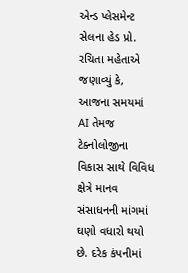એન્ડ પ્લેસમેન્ટ સેલના હેડ પ્રો. રચિતા મહેતાએ જણાવ્યું કે, આજના સમયમાં AI તેમજ ટેક્નોલોજીના વિકાસ સાથે વિવિધ ક્ષેત્રે માનવ સંસાધનની માંગમાં ઘણો વધારો થયો છે. દરેક કંપનીમાં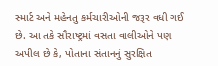સ્માર્ટ અને મહેનતુ કર્મચારીઓની જરૂર વધી ગઈ છે. આ તકે સૌરાષ્ટ્રમાં વસતા વાલીઓને પણ અપીલ છે કે, પોતાના સંતાનનું સુરક્ષિત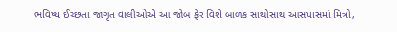ભવિષ્ય ઈચ્છતા જાગૃત વાલીઓએ આ જોબ ફેર વિશે બાળક સાથોસાથ આસપાસમાં મિત્રો,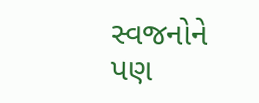સ્વજનોને પણ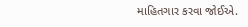માહિતગાર કરવા જોઈએ.